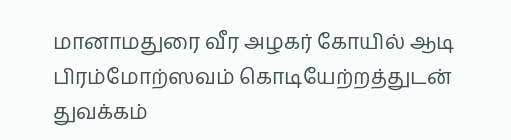மானாமதுரை வீர அழகர் கோயில் ஆடி பிரம்மோற்ஸவம் கொடியேற்றத்துடன் துவக்கம்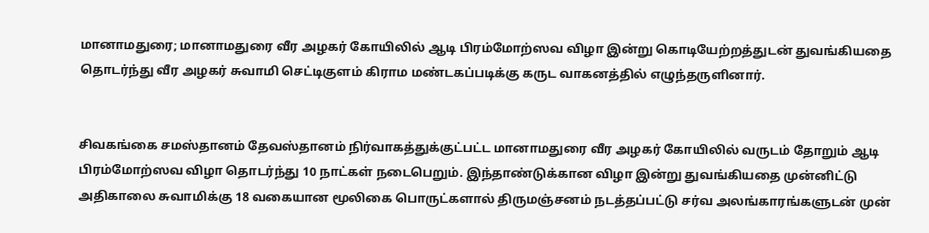மானாமதுரை; மானாமதுரை வீர அழகர் கோயிலில் ஆடி பிரம்மோற்ஸவ விழா இன்று கொடியேற்றத்துடன் துவங்கியதை தொடர்ந்து வீர அழகர் சுவாமி செட்டிகுளம் கிராம மண்டகப்படிக்கு கருட வாகனத்தில் எழுந்தருளினார்.


சிவகங்கை சமஸ்தானம் தேவஸ்தானம் நிர்வாகத்துக்குட்பட்ட மானாமதுரை வீர அழகர் கோயிலில் வருடம் தோறும் ஆடி பிரம்மோற்ஸவ விழா தொடர்ந்து 10 நாட்கள் நடைபெறும். இந்தாண்டுக்கான விழா இன்று துவங்கியதை முன்னிட்டு அதிகாலை சுவாமிக்கு 18 வகையான மூலிகை பொருட்களால் திருமஞ்சனம் நடத்தப்பட்டு சர்வ அலங்காரங்களுடன் முன்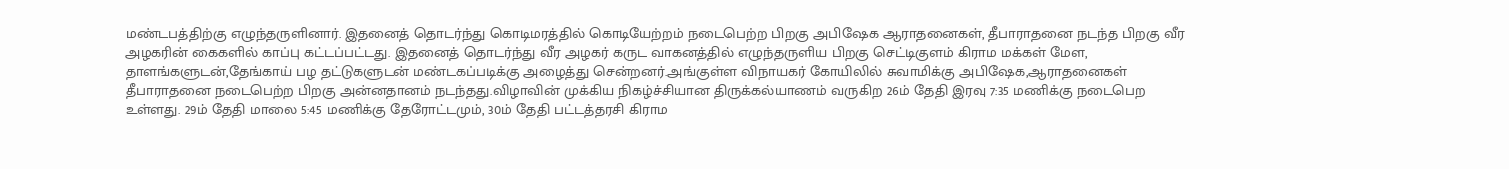மண்டபத்திற்கு எழுந்தருளினார். இதனைத் தொடர்ந்து கொடிமரத்தில் கொடியேற்றம் நடைபெற்ற பிறகு அபிஷேக ஆராதனைகள், தீபாராதனை நடந்த பிறகு வீர அழகரின் கைகளில் காப்பு கட்டப்பட்டது. இதனைத் தொடர்ந்து வீர அழகர் கருட வாகனத்தில் எழுந்தருளிய பிறகு செட்டிகுளம் கிராம மக்கள் மேள, தாளங்களுடன்,தேங்காய் பழ தட்டுகளுடன் மண்டகப்படிக்கு அழைத்து சென்றனர்.அங்குள்ள விநாயகர் கோயிலில் சுவாமிக்கு அபிஷேக,ஆராதனைகள் தீபாராதனை நடைபெற்ற பிறகு அன்னதானம் நடந்தது.விழாவின் முக்கிய நிகழ்ச்சியான திருக்கல்யாணம் வருகிற 26ம் தேதி இரவு 7:35 மணிக்கு நடைபெற உள்ளது. 29ம் தேதி மாலை 5:45 மணிக்கு தேரோட்டமும், 30ம் தேதி பட்டத்தரசி கிராம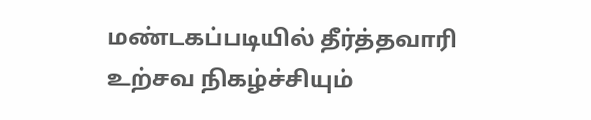மண்டகப்படியில் தீர்த்தவாரி உற்சவ நிகழ்ச்சியும்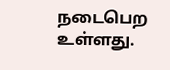நடைபெற உள்ளது.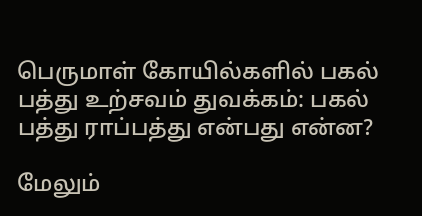பெருமாள் கோயில்களில் பகல் பத்து உற்சவம் துவக்கம்: பகல் பத்து ராப்பத்து என்பது என்ன?

மேலும்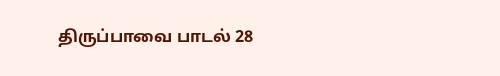திருப்பாவை பாடல் 28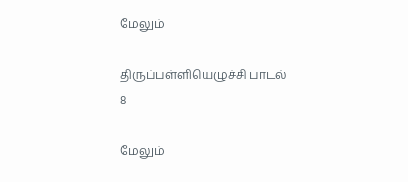மேலும்

திருப்பள்ளியெழுச்சி பாடல் 8

மேலும்